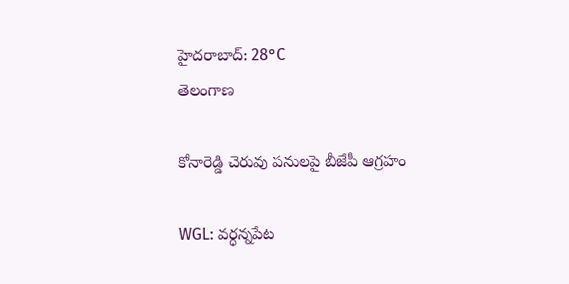హైదరాబాద్: 28°C
తెలంగాణ

కోనారెడ్డి చెరువు పనులపై బీజేపీ ఆగ్రహం

WGL: వర్ధన్నపేట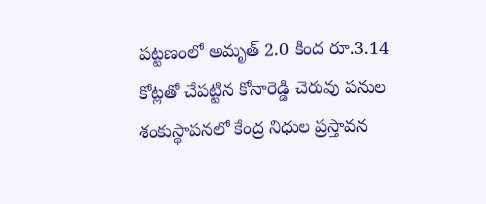పట్టణంలో అమృత్ 2.0 కింద రూ.3.14 కోట్లతో చేపట్టిన కోనారెడ్డి చెరువు పనుల శంకుస్థాపనలో కేంద్ర నిధుల ప్రస్తావన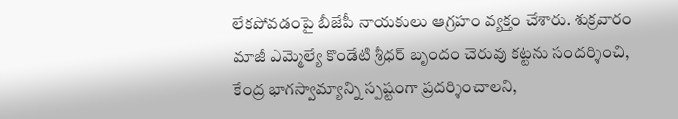లేకపోవడంపై బీజేపీ నాయకులు ఆగ్రహం వ్యక్తం చేశారు. శుక్రవారం మాజీ ఎమ్మెల్యే కొండేటి శ్రీధర్ బృందం చెరువు కట్టను సందర్శించి, కేంద్ర భాగస్వామ్యాన్ని స్పష్టంగా ప్రదర్శించాలని,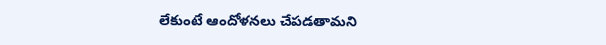లేకుంటే ఆందోళనలు చేపడతామని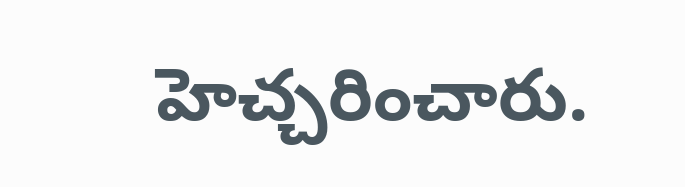హెచ్చరించారు.